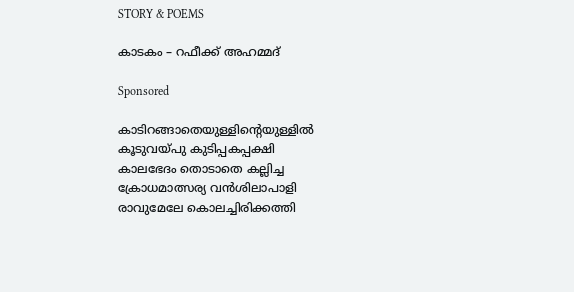STORY & POEMS

കാടകം – റഫീക്ക് അഹമ്മദ്

Sponsored

കാടിറങ്ങാതെയുള്ളിന്റെയുള്ളിൽ
കൂടുവയ്പു കുടിപ്പകപ്പക്ഷി
കാലഭേദം തൊടാതെ കല്ലിച്ച
ക്രോധമാത്സര്യ വൻശിലാപാളി
രാവുമേലേ കൊലച്ചിരിക്കത്തി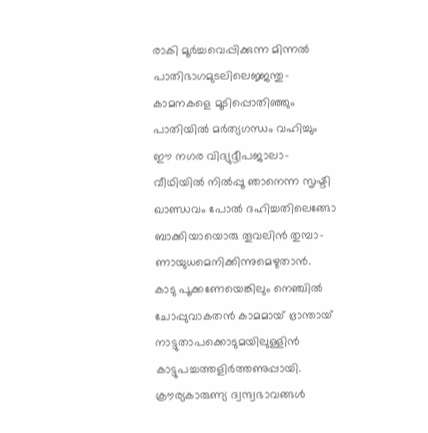രാകി മൂർച്ചവെപ്പിക്കുന്ന മിന്നൽ
പാതിഭാഗമുടലിലെജ്ജന്തു-
കാമനകളെ മൂടിപ്പൊതിഞ്ഞും
പാതിയിൽ മർത്യഗന്ധം വഹിച്ചും
ഈ നഗര വിദ്യുദ്ദീപജാലാ-
വീഥിയിൽ നിൽപ്പൂ ഞാനെന്ന സൃഷ്ടി
ഖാണ്ഡവം പോൽ ദഹിച്ചതിലെങ്ങോ
ബാക്കിയായൊരു തൂവലിൻ തുമ്പാ-
ണായുധമെനിക്കിന്നുമെഴുതാൻ.
കാടു പൂക്കണേയെങ്കിലും നെഞ്ചിൽ
ചോപ്പുവാകതൻ കാമമായ് ഭ്രാന്തായ്
നാട്ടുതാപക്കൊടുമയിലുള്ളിൻ
കാട്ടുപച്ചത്തളിർത്തണുപ്പായി.
ക്രൗര്യകാരുണ്യ ദ്വന്ദ്വഭാവങ്ങൾ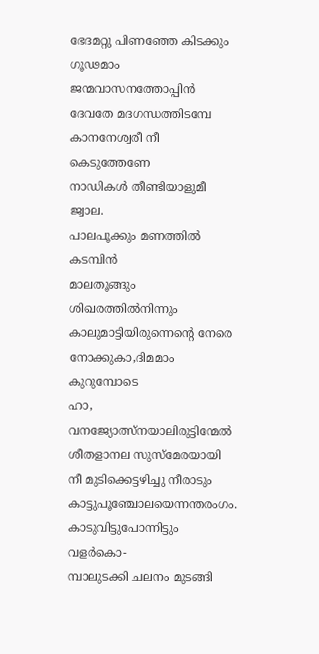ഭേദമറ്റു പിണഞ്ഞേ കിടക്കും
ഗൂഢമാം ജന്മവാസനത്തോപ്പിൻ
ദേവതേ മദഗന്ധത്തിടമ്പേ
കാനനേശ്വരീ നീ കെടുത്തേണേ
നാഡികൾ തീണ്ടിയാളുമീ ജ്വാല.
പാലപൂക്കും മണത്തിൽ കടമ്പിൻ
മാലതൂങ്ങും ശിഖരത്തിൽനിന്നും
കാലുമാട്ടിയിരുന്നെന്റെ നേരെ
നോക്കുകാ,ദിമമാം കുറുമ്പോടെ
ഹാ, വനജ്യോത്സ്‌നയാലിരുട്ടിന്മേൽ
ശീതളാനല സുസ്മേരയായി
നീ മുടിക്കെട്ടഴിച്ചു നീരാടും
കാട്ടുപൂഞ്ചോലയെന്നന്തരംഗം.
കാടുവിട്ടുപോന്നിട്ടും വളർകൊ-
മ്പാലുടക്കി ചലനം മുടങ്ങി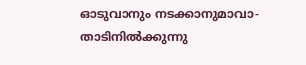ഓടുവാനും നടക്കാനുമാവാ-
താടിനിൽക്കുന്നു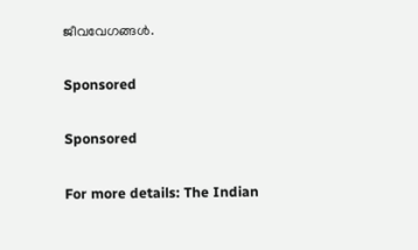ജീവവേഗങ്ങൾ.

Sponsored

Sponsored

For more details: The Indian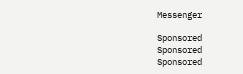Messenger

Sponsored
Sponsored
Sponsored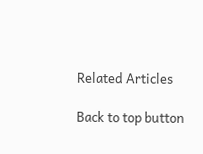Related Articles

Back to top button